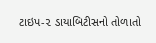ટાઇપ-૨ ડાયાબિટીસનો તોળાતો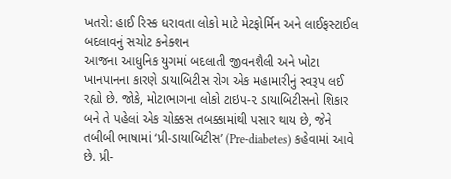ખતરો: હાઈ રિસ્ક ધરાવતા લોકો માટે મેટફોર્મિન અને લાઈફસ્ટાઈલ બદલાવનું સચોટ કનેક્શન
આજના આધુનિક યુગમાં બદલાતી જીવનશૈલી અને ખોટા ખાનપાનના કારણે ડાયાબિટીસ રોગ એક મહામારીનું સ્વરૂપ લઈ રહ્યો છે. જોકે, મોટાભાગના લોકો ટાઇપ-૨ ડાયાબિટીસનો શિકાર બને તે પહેલાં એક ચોક્કસ તબક્કામાંથી પસાર થાય છે, જેને તબીબી ભાષામાં ‘પ્રી-ડાયાબિટીસ’ (Pre-diabetes) કહેવામાં આવે છે. પ્રી-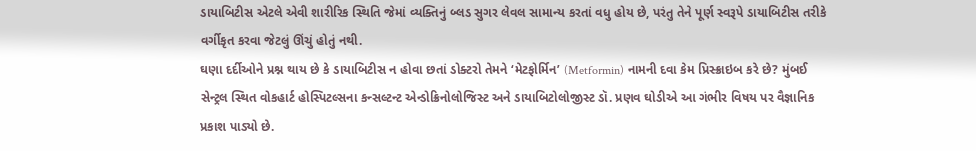ડાયાબિટીસ એટલે એવી શારીરિક સ્થિતિ જેમાં વ્યક્તિનું બ્લડ સુગર લેવલ સામાન્ય કરતાં વધુ હોય છે, પરંતુ તેને પૂર્ણ સ્વરૂપે ડાયાબિટીસ તરીકે વર્ગીકૃત કરવા જેટલું ઊંચું હોતું નથી.
ઘણા દર્દીઓને પ્રશ્ન થાય છે કે ડાયાબિટીસ ન હોવા છતાં ડોક્ટરો તેમને ‘મેટફોર્મિન’ (Metformin) નામની દવા કેમ પ્રિસ્ક્રાઇબ કરે છે? મુંબઈ સેન્ટ્રલ સ્થિત વોકહાર્ટ હોસ્પિટલ્સના કન્સલ્ટન્ટ એન્ડોક્રિનોલોજિસ્ટ અને ડાયાબિટોલોજીસ્ટ ડૉ. પ્રણવ ઘોડીએ આ ગંભીર વિષય પર વૈજ્ઞાનિક પ્રકાશ પાડ્યો છે.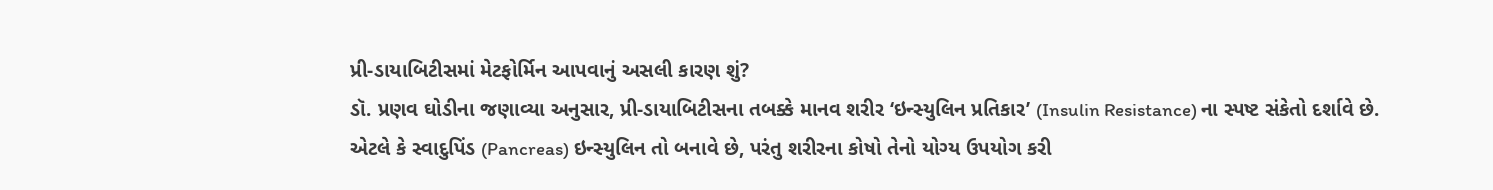પ્રી-ડાયાબિટીસમાં મેટફોર્મિન આપવાનું અસલી કારણ શું?
ડૉ. પ્રણવ ઘોડીના જણાવ્યા અનુસાર, પ્રી-ડાયાબિટીસના તબક્કે માનવ શરીર ‘ઇન્સ્યુલિન પ્રતિકાર’ (Insulin Resistance) ના સ્પષ્ટ સંકેતો દર્શાવે છે. એટલે કે સ્વાદુપિંડ (Pancreas) ઇન્સ્યુલિન તો બનાવે છે, પરંતુ શરીરના કોષો તેનો યોગ્ય ઉપયોગ કરી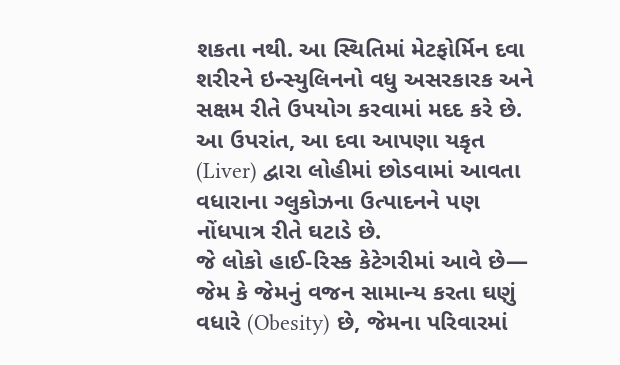શકતા નથી. આ સ્થિતિમાં મેટફોર્મિન દવા શરીરને ઇન્સ્યુલિનનો વધુ અસરકારક અને સક્ષમ રીતે ઉપયોગ કરવામાં મદદ કરે છે. આ ઉપરાંત, આ દવા આપણા યકૃત (Liver) દ્વારા લોહીમાં છોડવામાં આવતા વધારાના ગ્લુકોઝના ઉત્પાદનને પણ નોંધપાત્ર રીતે ઘટાડે છે.
જે લોકો હાઈ-રિસ્ક કેટેગરીમાં આવે છે— જેમ કે જેમનું વજન સામાન્ય કરતા ઘણું વધારે (Obesity) છે, જેમના પરિવારમાં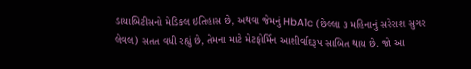ડાયાબિટીસનો મેડિકલ ઇતિહાસ છે, અથવા જેમનું HbA1c (છેલ્લા ૩ મહિનાનું સરેરાશ સુગર લેવલ) સતત વધી રહ્યું છે, તેમના માટે મેટફોર્મિન આશીર્વાદરૂપ સાબિત થાય છે. જો આ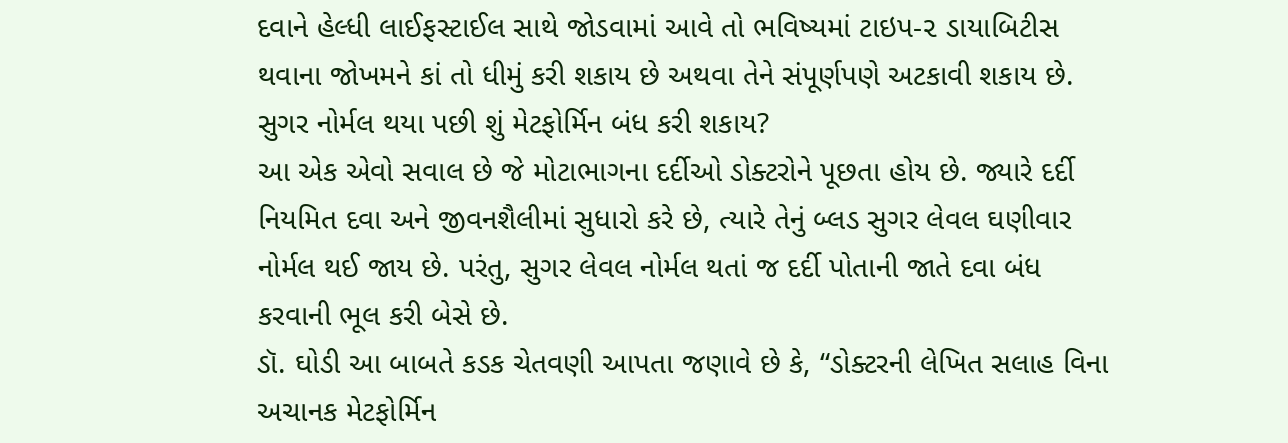દવાને હેલ્ધી લાઈફસ્ટાઈલ સાથે જોડવામાં આવે તો ભવિષ્યમાં ટાઇપ-૨ ડાયાબિટીસ થવાના જોખમને કાં તો ધીમું કરી શકાય છે અથવા તેને સંપૂર્ણપણે અટકાવી શકાય છે.
સુગર નોર્મલ થયા પછી શું મેટફોર્મિન બંધ કરી શકાય?
આ એક એવો સવાલ છે જે મોટાભાગના દર્દીઓ ડોક્ટરોને પૂછતા હોય છે. જ્યારે દર્દી નિયમિત દવા અને જીવનશૈલીમાં સુધારો કરે છે, ત્યારે તેનું બ્લડ સુગર લેવલ ઘણીવાર નોર્મલ થઈ જાય છે. પરંતુ, સુગર લેવલ નોર્મલ થતાં જ દર્દી પોતાની જાતે દવા બંધ કરવાની ભૂલ કરી બેસે છે.
ડૉ. ઘોડી આ બાબતે કડક ચેતવણી આપતા જણાવે છે કે, “ડોક્ટરની લેખિત સલાહ વિના અચાનક મેટફોર્મિન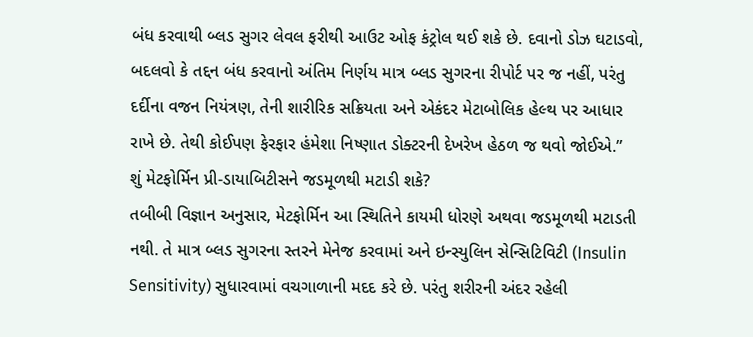બંધ કરવાથી બ્લડ સુગર લેવલ ફરીથી આઉટ ઓફ કંટ્રોલ થઈ શકે છે. દવાનો ડોઝ ઘટાડવો, બદલવો કે તદ્દન બંધ કરવાનો અંતિમ નિર્ણય માત્ર બ્લડ સુગરના રીપોર્ટ પર જ નહીં, પરંતુ દર્દીના વજન નિયંત્રણ, તેની શારીરિક સક્રિયતા અને એકંદર મેટાબોલિક હેલ્થ પર આધાર રાખે છે. તેથી કોઈપણ ફેરફાર હંમેશા નિષ્ણાત ડોક્ટરની દેખરેખ હેઠળ જ થવો જોઈએ.”
શું મેટફોર્મિન પ્રી-ડાયાબિટીસને જડમૂળથી મટાડી શકે?
તબીબી વિજ્ઞાન અનુસાર, મેટફોર્મિન આ સ્થિતિને કાયમી ધોરણે અથવા જડમૂળથી મટાડતી નથી. તે માત્ર બ્લડ સુગરના સ્તરને મેનેજ કરવામાં અને ઇન્સ્યુલિન સેન્સિટિવિટી (Insulin Sensitivity) સુધારવામાં વચગાળાની મદદ કરે છે. પરંતુ શરીરની અંદર રહેલી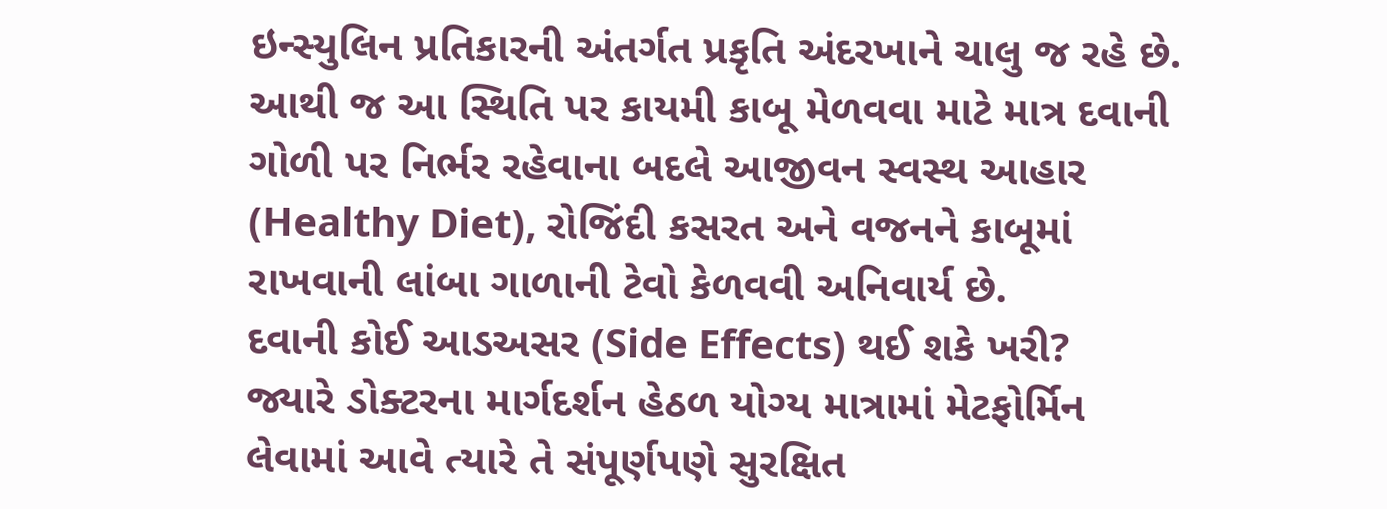ઇન્સ્યુલિન પ્રતિકારની અંતર્ગત પ્રકૃતિ અંદરખાને ચાલુ જ રહે છે. આથી જ આ સ્થિતિ પર કાયમી કાબૂ મેળવવા માટે માત્ર દવાની ગોળી પર નિર્ભર રહેવાના બદલે આજીવન સ્વસ્થ આહાર (Healthy Diet), રોજિંદી કસરત અને વજનને કાબૂમાં રાખવાની લાંબા ગાળાની ટેવો કેળવવી અનિવાર્ય છે.
દવાની કોઈ આડઅસર (Side Effects) થઈ શકે ખરી?
જ્યારે ડોક્ટરના માર્ગદર્શન હેઠળ યોગ્ય માત્રામાં મેટફોર્મિન લેવામાં આવે ત્યારે તે સંપૂર્ણપણે સુરક્ષિત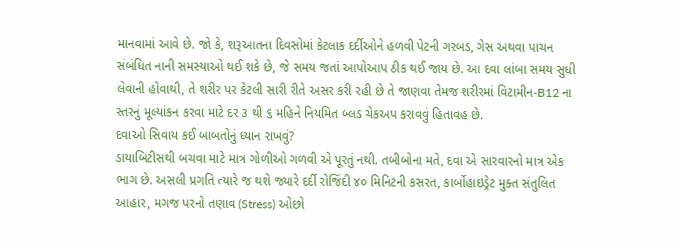માનવામાં આવે છે. જો કે, શરૂઆતના દિવસોમાં કેટલાક દર્દીઓને હળવી પેટની ગરબડ, ગેસ અથવા પાચન સંબંધિત નાની સમસ્યાઓ થઈ શકે છે, જે સમય જતાં આપોઆપ ઠીક થઈ જાય છે. આ દવા લાંબા સમય સુધી લેવાની હોવાથી, તે શરીર પર કેટલી સારી રીતે અસર કરી રહી છે તે જાણવા તેમજ શરીરમાં વિટામીન-B12 ના સ્તરનું મૂલ્યાંકન કરવા માટે દર ૩ થી ૬ મહિને નિયમિત બ્લડ ચેકઅપ કરાવવું હિતાવહ છે.
દવાઓ સિવાય કઈ બાબતોનું ધ્યાન રાખવું?
ડાયાબિટીસથી બચવા માટે માત્ર ગોળીઓ ગળવી એ પૂરતું નથી. તબીબોના મતે, દવા એ સારવારનો માત્ર એક ભાગ છે. અસલી પ્રગતિ ત્યારે જ થશે જ્યારે દર્દી રોજિંદી ૪૦ મિનિટની કસરત, કાર્બોહાઇડ્રેટ મુક્ત સંતુલિત આહાર, મગજ પરનો તણાવ (Stress) ઓછો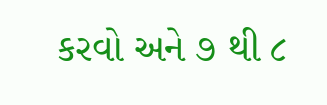કરવો અને ૭ થી ૮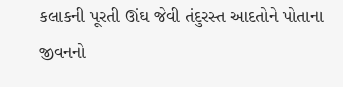કલાકની પૂરતી ઊંઘ જેવી તંદુરસ્ત આદતોને પોતાના જીવનનો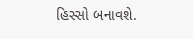હિસ્સો બનાવશે.